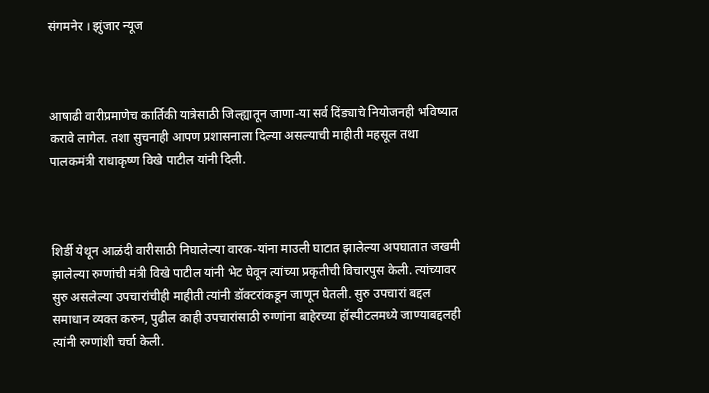संगमनेर । झुंजार न्यूज



आषाढी वारीप्रमाणेच कार्तिकी यात्रेसाठी जिल्‍ह्यातून जाणा-या सर्व दिंड्याचे नियोजनही भविष्‍यात करावे लागेल. तशा सुचनाही आपण प्रशासनाला दिल्‍या असल्‍याची माहीती महसूल तथा पालकमंत्री राधाकृष्‍ण विखे पाटील यांनी दिली.



शिर्डी येथून आळंदी वारीसाठी निघालेल्‍या वारक-यांना माउली घाटात झालेल्‍या अपघातात जखमी झालेल्‍या रुग्‍णांची मंत्री विखे पाटील यांनी भेट घेवून त्‍यांच्‍या प्रकृतीची विचारपुस केली. त्‍यांच्‍यावर सुरु असलेल्‍या उपचारांचीही माहीती त्‍यांनी डॉक्‍टरांकडून जाणून घेतली. सुरु उपचारां बद्दल समाधान व्‍यक्‍त करुन, पुढील काही उपचारांसाठी रुग्‍णांना बाहेरच्‍या हॉस्‍पीटलमध्‍ये जाण्‍याबद्दलही त्‍यांनी रुग्‍णांशी चर्चा केली.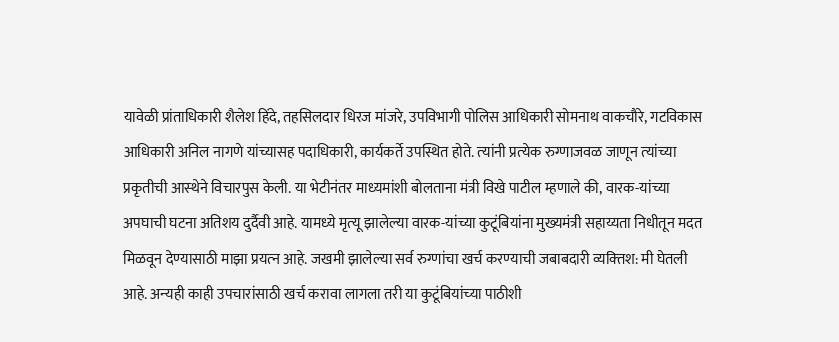यावेळी प्रांताधिकारी शैलेश हिंदे, तहसि‍लदार धिरज मांजरे, उपविभागी पोलिस आधिकारी सोमनाथ वाकचौरे, गटविकास आधिकारी अनिल नागणे यांच्‍यासह पदाधिकारी, कार्यकर्ते उपस्थित होते. त्‍यांनी प्रत्‍येक रुग्‍णाजवळ जाणून त्‍यांच्‍या प्रकृतीची आस्‍थेने विचारपुस केली. या भेटीनंतर माध्‍यमांशी बोलताना मंत्री विखे पाटील म्‍हणाले की, वारक-यांच्‍या अपघाची घटना अतिशय दुर्दैवी आहे. यामध्‍ये मृत्‍यू झालेल्‍या वारक-यांच्‍या कुटूंबियांना मुख्‍यमंत्री सहाय्यता निधीतून मदत मिळवून देण्‍यासाठी माझा प्रयत्‍न आहे. जखमी झालेल्‍या सर्व रुग्‍णांचा खर्च करण्‍याची जबाबदारी व्‍यक्‍तिश: मी घेतली आहे. अन्‍यही काही उपचारांसाठी खर्च करावा लागला तरी या कुटूंबियांच्‍या पाठीशी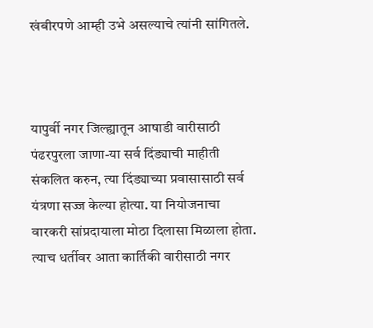खंबीरपणे आम्‍ही उभे असल्‍याचे त्‍यांनी सांगितले.



यापुर्वी नगर जिल्‍ह्यातून आषाडी वारीसाठी पंढरपुरला जाणा-या सर्व दिंड्याची माहीती संकलित करुन, त्‍या दिंड्याच्‍या प्रवासासाठी सर्व यंत्रणा सज्‍ज केल्‍या होत्‍या. या नियोजनाचा वारकरी सांप्रदायाला मोठा दिलासा मिळाला होता. त्‍याच धर्तीवर आता कार्तिकी वारीसाठी नगर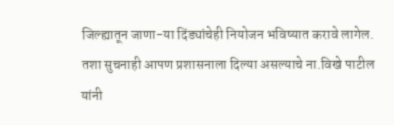जिल्‍ह्यातून जाणा-या दिंड्यांचेही नियोजन भविष्‍यात करावे लागेल. तशा सुचनाही आपण प्रशासनाला दिल्‍या असल्याचे ना.विखे पाटील यांनी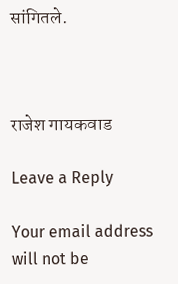सांगितले.



राजेश गायकवाड

Leave a Reply

Your email address will not be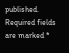published. Required fields are marked *